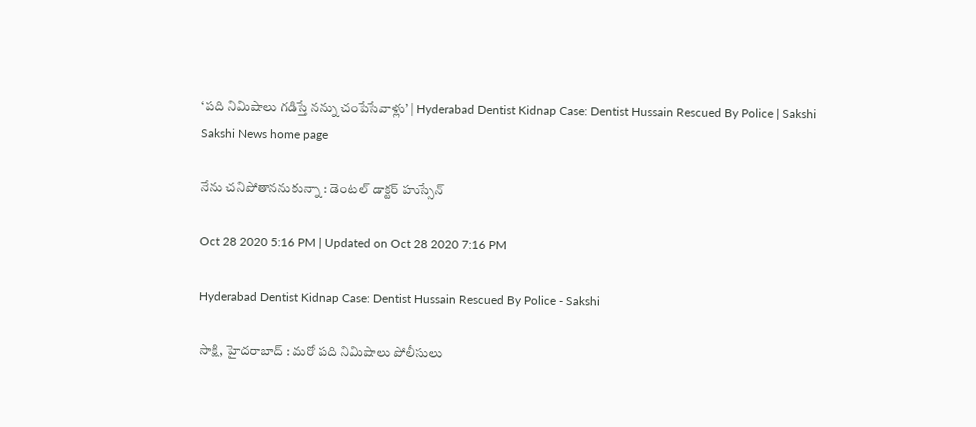‘పది నిమిషాలు గడిస్తే నన్ను చంపేసేవాళ్లు’ | Hyderabad Dentist Kidnap Case: Dentist Hussain Rescued By Police | Sakshi
Sakshi News home page

నేను చనిపోతాననుకున్నా : డెంటల్‌ డాక్టర్‌ హుస్సేన్‌

Oct 28 2020 5:16 PM | Updated on Oct 28 2020 7:16 PM

Hyderabad Dentist Kidnap Case: Dentist Hussain Rescued By Police - Sakshi

సాక్షి, హైదరాబాద్‌ : మరో పది నిమిషాలు పోలీసులు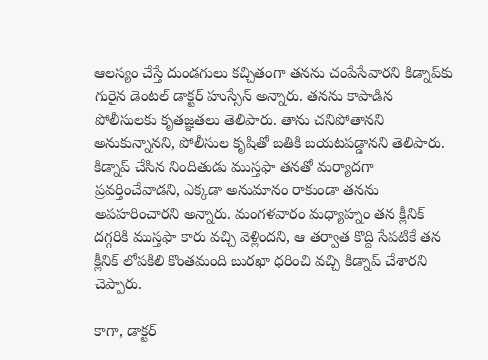ఆలస్యం చేస్తే దుండగులు కచ్చితంగా తనను చంపేసేవారని కిడ్నాప్‌కు గురైన డెంటల్‌ డాక్టర్‌ హుస్సేన్‌ అన్నారు. తనను కాపాడిన పోలీసులకు కృతజ్ఞతలు తెలిపారు. తాను చనిపోతానని అనుకున్నానని, పోలీసుల కృషితో బతికి బయటపడ్డానని తెలిపారు. కిడ్నాప్‌ చేసిన నిందితుడు ముస్తఫా తనతో మర్యాదగా ప్రవర్తించేవాడని, ఎక్కడా అనుమానం రాకుండా తనను అపహరించారని అన్నారు. మంగళవారం మధ్యాహ్నం తన క్లీనిక్‌ దగ్గరికి ముస్తఫా కారు వచ్చి వెళ్లిందని, ఆ తర్వాత కొద్ది సేపటికే తన క్లీనిక్‌ లోపకిలి కొంతమంది బురఖా ధరించి వచ్చి కిడ్నాప్‌ చేశారని చెప్పారు.

కాగా, డాక్టర్‌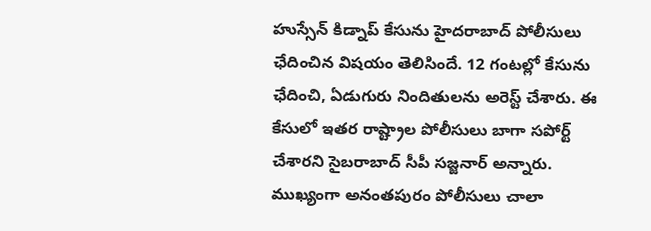హుస్సేన్‌ కిడ్నాప్‌ కేసును హైదరాబాద్‌ పోలీసులు ఛేదించిన విషయం తెలిసిందే. 12 గంటల్లో కేసును ఛేదించి, ఏడుగురు నిందితులను అరెస్ట్‌ చేశారు. ఈ కేసులో ఇతర రాష్ట్రాల పోలీసులు బాగా సపోర్ట్‌ చేశారని సైబరాబాద్‌ సీపీ సజ్జనార్‌ అన్నారు. ముఖ్యంగా అనంతపురం పోలీసులు చాలా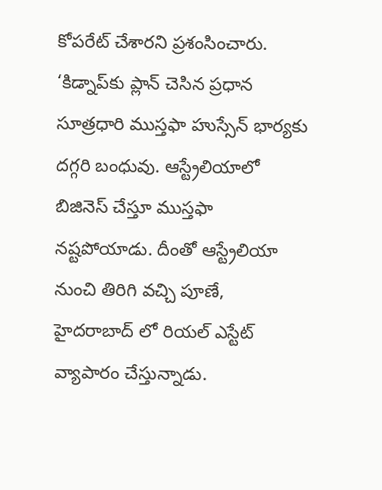కోపరేట్‌ చేశారని ప్రశంసించారు. ‘కిడ్నాప్‌కు ప్లాన్ చెసిన ప్రధాన సూత్రధారి ముస్తఫా హుస్సేన్ భార్యకు దగ్గరి బంధువు. ఆస్ట్రేలియాలో బిజినెస్ చేస్తూ ముస్తఫా నష్టపోయాడు. దీంతో ఆస్ట్రేలియా నుంచి తిరిగి వచ్చి పూణే, హైదరాబాద్ లో రియల్ ఎస్టేట్ వ్యాపారం చేస్తున్నాడు.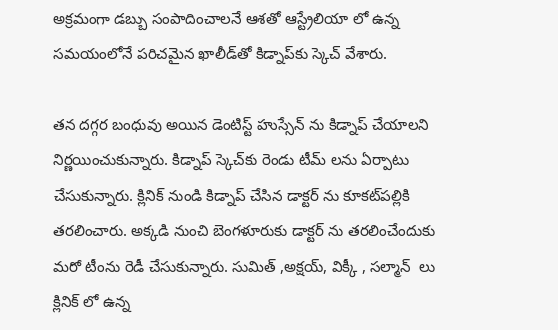అక్రమంగా డబ్బు సంపాదించాలనే ఆశతో ఆస్ట్రేలియా లో ఉన్న సమయంలోనే పరిచమైన ఖాలీడ్‌తో కిడ్నాప్‌కు స్కెచ్‌ వేశారు.

తన దగ్గర బంధువు అయిన డెంటిస్ట్ హుస్సేన్ ను కిడ్నాప్ చేయాలని నిర్ణయించుకున్నారు. కిడ్నాప్ స్కెచ్‌కు రెండు టీమ్ లను ఏర్పాటు చేసుకున్నారు. క్లినిక్ నుండి కిడ్నాప్ చేసిన డాక్టర్ ను కూకట్‌పల్లికి తరలించారు. అక్కడి నుంచి బెంగళూరుకు డాక్టర్ ను తరలించేందుకు మరో టీంను రెడీ చేసుకున్నారు. సుమిత్ ,అక్షయ్, విక్కీ , సల్మాన్  లు క్లినిక్ లో ఉన్న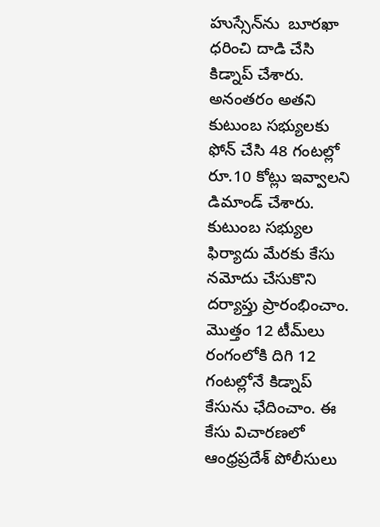హుస్సేన్‌ను  బూరఖా ధరించి దాడి చేసి కిడ్నాప్ చేశారు. అనంతరం అతని కుటుంబ సభ్యులకు ఫోన్‌ చేసి 48 గంటల్లో రూ.10 కోట్లు ఇవ్వాలని డిమాండ్‌ చేశారు. కుటుంబ సభ్యుల ఫిర్యాదు మేరకు కేసు నమోదు చేసుకొని దర్యాప్తు ప్రారంభించాం. మొత్తం 12 టీమ్‌లు రంగంలోకి దిగి 12 గంటల్లోనే కిడ్నాప్‌ కేసును ఛేదించాం. ఈ కేసు విచారణలో ఆంధ్రప్రదేశ్‌ పోలీసులు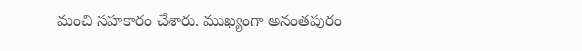మంచి సహకారం చేశారు. ముఖ్యంగా అనంతపురం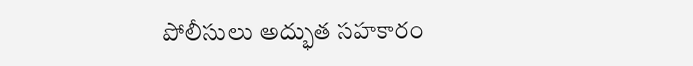పోలీసులు అద్భుత సహకారం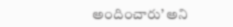అందించారు’ అని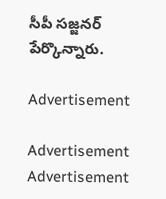సీపీ సజ్జనర్‌ పేర్కొన్నారు.

Advertisement

Advertisement
Advertisement